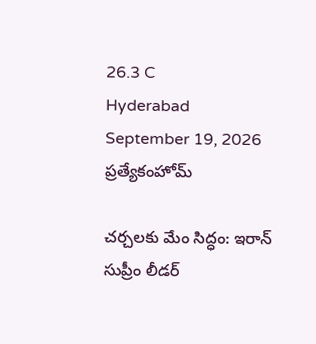26.3 C
Hyderabad
September 19, 2026
ప్రత్యేకంహోమ్

చర్చలకు మేం సిద్ధం: ఇరాన్‌ సుప్రీం లీడర్‌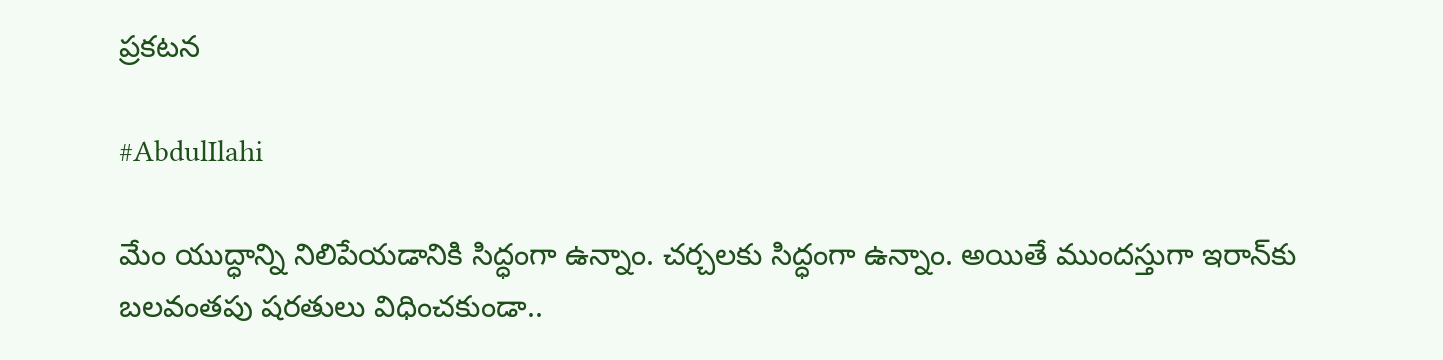ప్రకటన

#AbdulIlahi

మేం యుద్ధాన్ని నిలిపేయడానికి సిద్ధంగా ఉన్నాం. చర్చలకు సిద్ధంగా ఉన్నాం. అయితే ముందస్తుగా ఇరాన్‌కు బలవంతపు షరతులు విధించకుండా..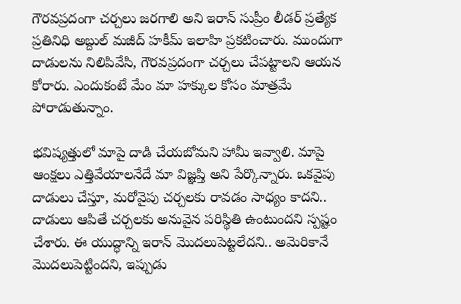గౌరవప్రదంగా చర్చలు జరగాలి అని ఇరాన్‌ సుప్రీం లీడర్‌ ప్రత్యేక ప్రతినిధి అబ్దుల్‌ మజీద్‌ హకీమ్‌ ఇలాహి ప్రకటించారు. ముందుగా దాడులను నిలిపివేసి, గౌరవప్రదంగా చర్చలు చేపట్టాలని ఆయన కోరారు. ఎందుకంటే మేం మా హక్కుల కోసం మాత్రమే పోరాడుతున్నాం.

భవిష్యత్తులో మాపై దాడి చేయబోమని హామీ ఇవ్వాలి. మాపై ఆంక్షలు ఎత్తివేయాలనేదే మా విజ్ఞప్తి అని పేర్కొన్నారు. ఒకవైపు దాడులు చేస్తూ, మరోవైపు చర్చలకు రావడం సాధ్యం కాదని.. దాడులు ఆపితే చర్చలకు అనువైన పరిస్థితి ఉంటుందని స్పష్టం చేశారు. ఈ యుద్ధాన్ని ఇరాన్‌ మొదలుపెట్టలేదని.. అమెరికానే మొదలుపెట్టిందని, ఇప్పుడు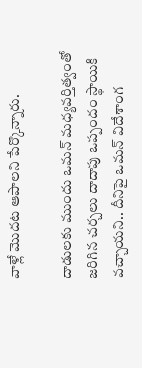వాళ్లే మొదట ఆపాలని పేర్కొన్నారు.

దాడులకు ముందు ఒమన్‌ మధ్యవర్తిత్వంతో జరిగిన చర్చలు దాదాపు ఒప్పందం స్థాయికి వచ్చాయని.. దీనిపై ఒమన్‌ విదేశాంగ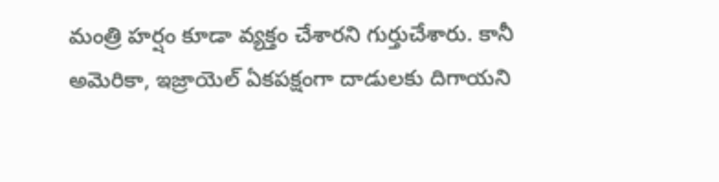మంత్రి హర్షం కూడా వ్యక్తం చేశారని గుర్తుచేశారు. కానీ అమెరికా, ఇజ్రాయెల్‌ ఏకపక్షంగా దాడులకు దిగాయని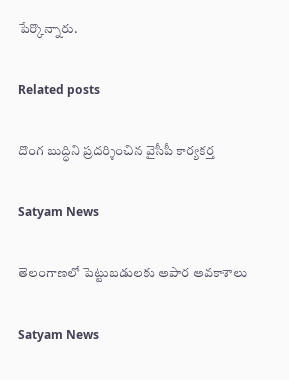పేర్కొన్నారు.

Related posts

దొంగ బుద్ధిని ప్రదర్శించిన వైసీపీ కార్యకర్త

Satyam News

తెలంగాణలో పెట్టుబడులకు అపార అవకాశాలు

Satyam News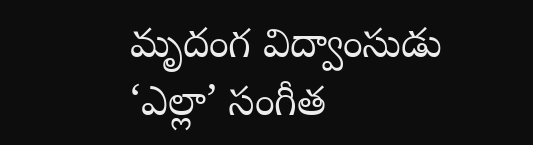మృదంగ విద్వాంసుడు ‘ఎల్లా’ సంగీత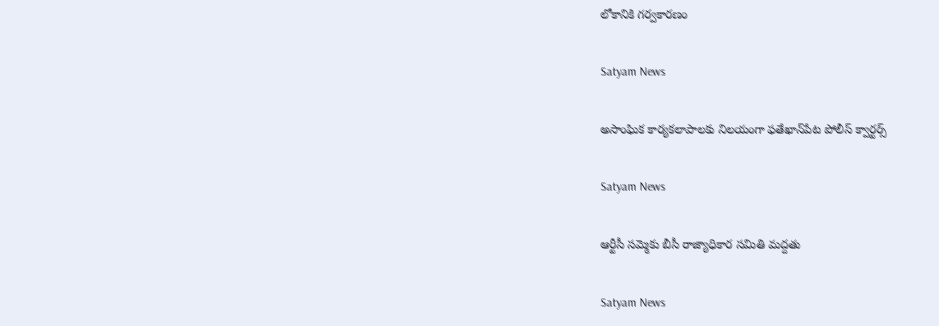లోకానికి గర్వకారణం

Satyam News

అసాంఘిక కార్యకలాపాలకు నిలయంగా ఫతేఖాన్‌పేట పోలీస్ క్వార్టర్స్

Satyam News

ఆర్టీసీ సమ్మెకు బీసీ రాజ్యాధికార సమితి మద్దతు

Satyam News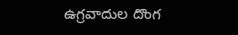ఉగ్రవాదుల దొంగ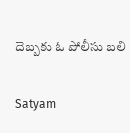దెబ్బకు ఓ పోలీసు బలి

Satyam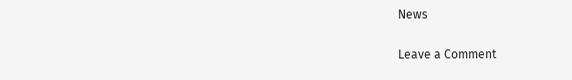News

Leave a Comment